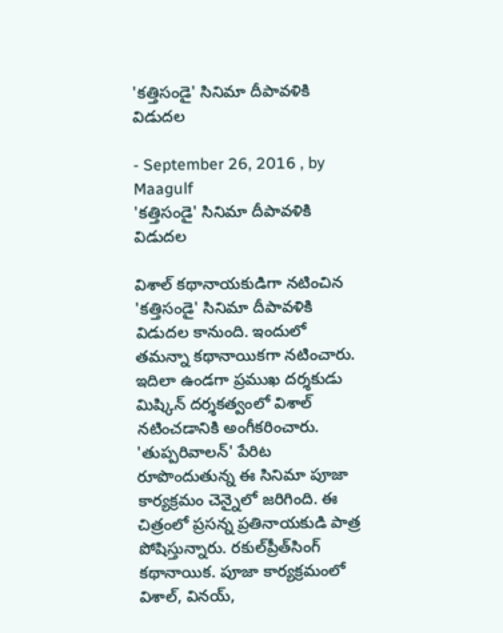'కత్తిసండై' సినిమా దీపావళికి విడుదల

- September 26, 2016 , by Maagulf
'కత్తిసండై' సినిమా దీపావళికి విడుదల

విశాల్‌ కథానాయకుడిగా నటించిన 'కత్తిసండై' సినిమా దీపావళికి విడుదల కానుంది. ఇందులో తమన్నా కథానాయికగా నటించారు. ఇదిలా ఉండగా ప్రముఖ దర్శకుడు మిష్కిన్‌ దర్శకత్వంలో విశాల్‌ నటించడానికి అంగీకరించారు. 'తుప్పరివాలన్‌' పేరిట రూపొందుతున్న ఈ సినిమా పూజా కార్యక్రమం చెన్నైలో జరిగింది. ఈ చిత్రంలో ప్రసన్న ప్రతినాయకుడి పాత్ర పోషిస్తున్నారు. రకుల్‌ప్రీత్‌సింగ్‌ కథానాయిక. పూజా కార్యక్రమంలో విశాల్‌, వినయ్‌,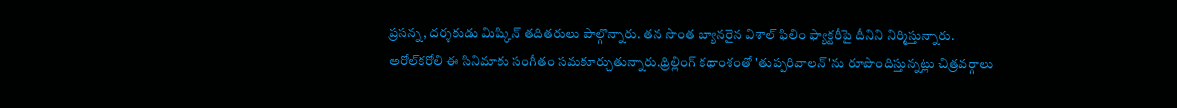ప్రసన్న, దర్శకుడు మిష్కిన్‌ తదితరులు పాల్గొన్నారు. తన సొంత బ్యానరైన విశాల్‌ ఫిలిం ఫ్యాక్టరీపై దీనిని నిర్మిస్తున్నారు. అరోల్‌కరోలి ఈ సినిమాకు సంగీతం సమకూర్చుతున్నారు.థ్రిల్లింగ్‌ కథాంశంతో 'తుప్పరివాలన్‌'ను రూపొందిస్తున్నట్లు చిత్రవర్గాలు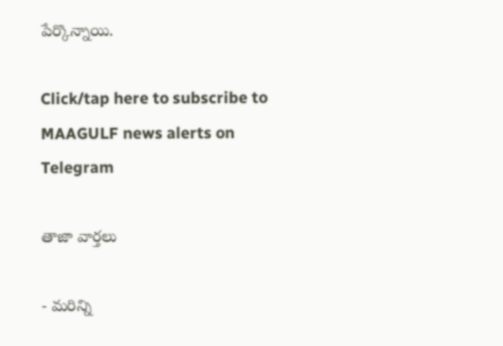పేర్కొన్నాయి.

Click/tap here to subscribe to MAAGULF news alerts on Telegram

తాజా వార్తలు

- మరిన్ని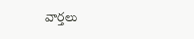వార్తలు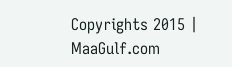Copyrights 2015 | MaaGulf.com